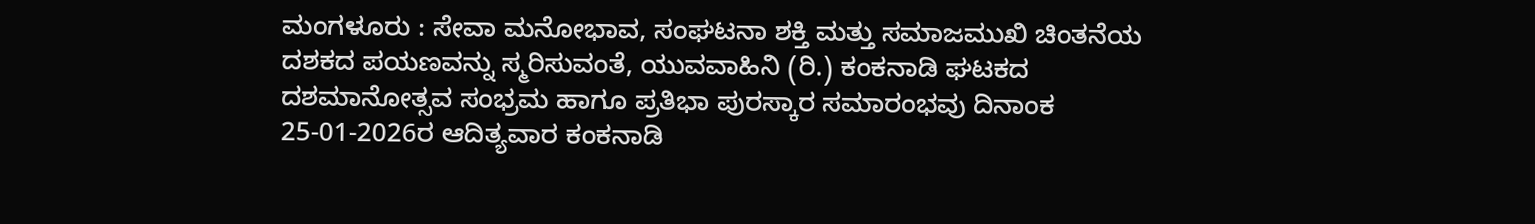ಮಂಗಳೂರು : ಸೇವಾ ಮನೋಭಾವ, ಸಂಘಟನಾ ಶಕ್ತಿ ಮತ್ತು ಸಮಾಜಮುಖಿ ಚಿಂತನೆಯ ದಶಕದ ಪಯಣವನ್ನು ಸ್ಮರಿಸುವಂತೆ, ಯುವವಾಹಿನಿ (ರಿ.) ಕಂಕನಾಡಿ ಘಟಕದ ದಶಮಾನೋತ್ಸವ ಸಂಭ್ರಮ ಹಾಗೂ ಪ್ರತಿಭಾ ಪುರಸ್ಕಾರ ಸಮಾರಂಭವು ದಿನಾಂಕ 25-01-2026ರ ಆದಿತ್ಯವಾರ ಕಂಕನಾಡಿ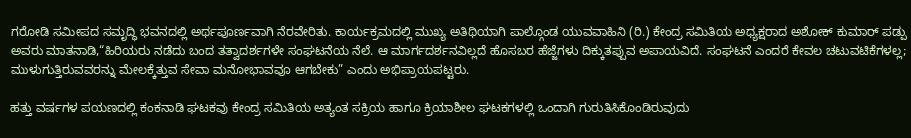ಗರೋಡಿ ಸಮೀಪದ ಸಮೃದ್ಧಿ ಭವನದಲ್ಲಿ ಅರ್ಥಪೂರ್ಣವಾಗಿ ನೆರವೇರಿತು. ಕಾರ್ಯಕ್ರಮದಲ್ಲಿ ಮುಖ್ಯ ಅತಿಥಿಯಾಗಿ ಪಾಲ್ಗೊಂಡ ಯುವವಾಹಿನಿ (ರಿ.) ಕೇಂದ್ರ ಸಮಿತಿಯ ಅಧ್ಯಕ್ಷರಾದ ಅಶೋಕ್ ಕುಮಾರ್ ಪಡ್ಪು ಅವರು ಮಾತನಾಡಿ,“ಹಿರಿಯರು ನಡೆದು ಬಂದ ತತ್ವಾದರ್ಶಗಳೇ ಸಂಘಟನೆಯ ನೆಲೆ. ಆ ಮಾರ್ಗದರ್ಶನವಿಲ್ಲದೆ ಹೊಸಬರ ಹೆಜ್ಜೆಗಳು ದಿಕ್ಕುತಪ್ಪುವ ಅಪಾಯವಿದೆ. ಸಂಘಟನೆ ಎಂದರೆ ಕೇವಲ ಚಟುವಟಿಕೆಗಳಲ್ಲ; ಮುಳುಗುತ್ತಿರುವವರನ್ನು ಮೇಲಕ್ಕೆತ್ತುವ ಸೇವಾ ಮನೋಭಾವವೂ ಆಗಬೇಕು” ಎಂದು ಅಭಿಪ್ರಾಯಪಟ್ಟರು.

ಹತ್ತು ವರ್ಷಗಳ ಪಯಣದಲ್ಲಿ ಕಂಕನಾಡಿ ಘಟಕವು ಕೇಂದ್ರ ಸಮಿತಿಯ ಅತ್ಯಂತ ಸಕ್ರಿಯ ಹಾಗೂ ಕ್ರಿಯಾಶೀಲ ಘಟಕಗಳಲ್ಲಿ ಒಂದಾಗಿ ಗುರುತಿಸಿಕೊಂಡಿರುವುದು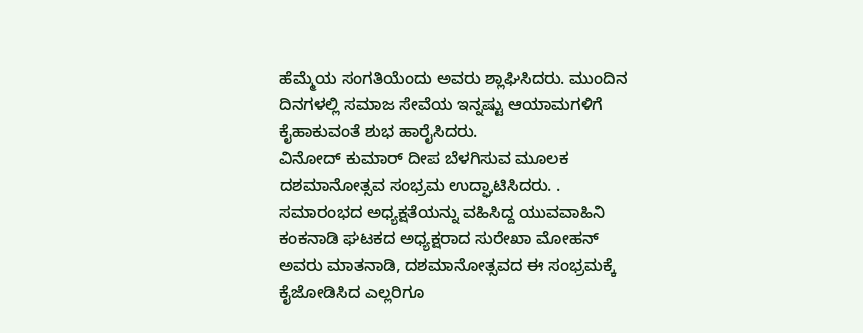ಹೆಮ್ಮೆಯ ಸಂಗತಿಯೆಂದು ಅವರು ಶ್ಲಾಘಿಸಿದರು. ಮುಂದಿನ ದಿನಗಳಲ್ಲಿ ಸಮಾಜ ಸೇವೆಯ ಇನ್ನಷ್ಟು ಆಯಾಮಗಳಿಗೆ ಕೈಹಾಕುವಂತೆ ಶುಭ ಹಾರೈಸಿದರು.
ವಿನೋದ್ ಕುಮಾರ್ ದೀಪ ಬೆಳಗಿಸುವ ಮೂಲಕ ದಶಮಾನೋತ್ಸವ ಸಂಭ್ರಮ ಉದ್ಘಾಟಿಸಿದರು. . ಸಮಾರಂಭದ ಅಧ್ಯಕ್ಷತೆಯನ್ನು ವಹಿಸಿದ್ದ ಯುವವಾಹಿನಿ ಕಂಕನಾಡಿ ಘಟಕದ ಅಧ್ಯಕ್ಷರಾದ ಸುರೇಖಾ ಮೋಹನ್ ಅವರು ಮಾತನಾಡಿ, ದಶಮಾನೋತ್ಸವದ ಈ ಸಂಭ್ರಮಕ್ಕೆ ಕೈಜೋಡಿಸಿದ ಎಲ್ಲರಿಗೂ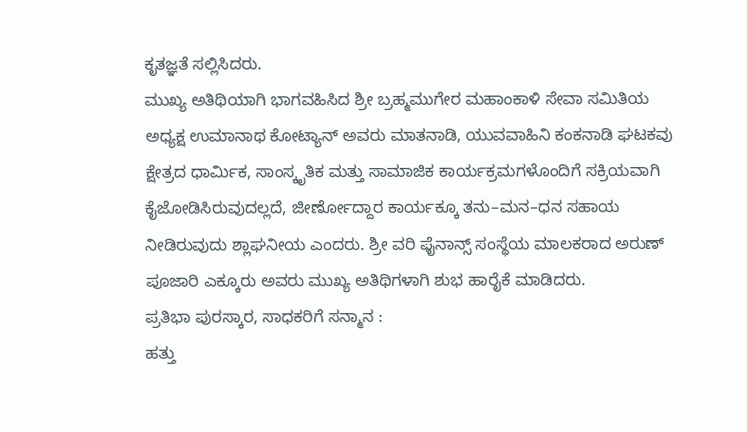ಕೃತಜ್ಞತೆ ಸಲ್ಲಿಸಿದರು.
ಮುಖ್ಯ ಅತಿಥಿಯಾಗಿ ಭಾಗವಹಿಸಿದ ಶ್ರೀ ಬ್ರಹ್ಮಮುಗೇರ ಮಹಾಂಕಾಳಿ ಸೇವಾ ಸಮಿತಿಯ ಅಧ್ಯಕ್ಷ ಉಮಾನಾಥ ಕೋಟ್ಯಾನ್ ಅವರು ಮಾತನಾಡಿ, ಯುವವಾಹಿನಿ ಕಂಕನಾಡಿ ಘಟಕವು ಕ್ಷೇತ್ರದ ಧಾರ್ಮಿಕ, ಸಾಂಸ್ಕೃತಿಕ ಮತ್ತು ಸಾಮಾಜಿಕ ಕಾರ್ಯಕ್ರಮಗಳೊಂದಿಗೆ ಸಕ್ರಿಯವಾಗಿ ಕೈಜೋಡಿಸಿರುವುದಲ್ಲದೆ, ಜೀರ್ಣೋದ್ದಾರ ಕಾರ್ಯಕ್ಕೂ ತನು–ಮನ–ಧನ ಸಹಾಯ ನೀಡಿರುವುದು ಶ್ಲಾಘನೀಯ ಎಂದರು. ಶ್ರೀ ವರಿ ಫೈನಾನ್ಸ್ ಸಂಸ್ಥೆಯ ಮಾಲಕರಾದ ಅರುಣ್ ಪೂಜಾರಿ ಎಕ್ಕೂರು ಅವರು ಮುಖ್ಯ ಅತಿಥಿಗಳಾಗಿ ಶುಭ ಹಾರೈಕೆ ಮಾಡಿದರು.
ಪ್ರತಿಭಾ ಪುರಸ್ಕಾರ, ಸಾಧಕರಿಗೆ ಸನ್ಮಾನ :
ಹತ್ತು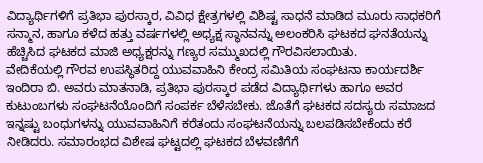ವಿದ್ಯಾರ್ಥಿಗಳಿಗೆ ಪ್ರತಿಭಾ ಪುರಸ್ಕಾರ, ವಿವಿಧ ಕ್ಷೇತ್ರಗಳಲ್ಲಿ ವಿಶಿಷ್ಟ ಸಾಧನೆ ಮಾಡಿದ ಮೂರು ಸಾಧಕರಿಗೆ ಸನ್ಮಾನ, ಹಾಗೂ ಕಳೆದ ಹತ್ತು ವರ್ಷಗಳಲ್ಲಿ ಅಧ್ಯಕ್ಷ ಸ್ಥಾನವನ್ನು ಅಲಂಕರಿಸಿ ಘಟಕದ ಘನತೆಯನ್ನು ಹೆಚ್ಚಿಸಿದ ಘಟಕದ ಮಾಜಿ ಅಧ್ಯಕ್ಷರನ್ನು ಗಣ್ಯರ ಸಮ್ಮುಖದಲ್ಲಿ ಗೌರವಿಸಲಾಯಿತು.
ವೇದಿಕೆಯಲ್ಲಿ ಗೌರವ ಉಪಸ್ಥಿತರಿದ್ದ ಯುವವಾಹಿನಿ ಕೇಂದ್ರ ಸಮಿತಿಯ ಸಂಘಟನಾ ಕಾರ್ಯದರ್ಶಿ ಇಂದಿರಾ ಬಿ. ಅವರು ಮಾತನಾಡಿ, ಪ್ರತಿಭಾ ಪುರಸ್ಕಾರ ಪಡೆದ ವಿದ್ಯಾರ್ಥಿಗಳು ಹಾಗೂ ಅವರ ಕುಟುಂಬಗಳು ಸಂಘಟನೆಯೊಂದಿಗೆ ಸಂಪರ್ಕ ಬೆಳೆಸಬೇಕು. ಜೊತೆಗೆ ಘಟಕದ ಸದಸ್ಯರು ಸಮಾಜದ ಇನ್ನಷ್ಟು ಬಂಧುಗಳನ್ನು ಯುವವಾಹಿನಿಗೆ ಕರೆತಂದು ಸಂಘಟನೆಯನ್ನು ಬಲಪಡಿಸಬೇಕೆಂದು ಕರೆ ನೀಡಿದರು. ಸಮಾರಂಭದ ವಿಶೇಷ ಘಟ್ಟದಲ್ಲಿ ಘಟಕದ ಬೆಳವಣಿಗೆಗೆ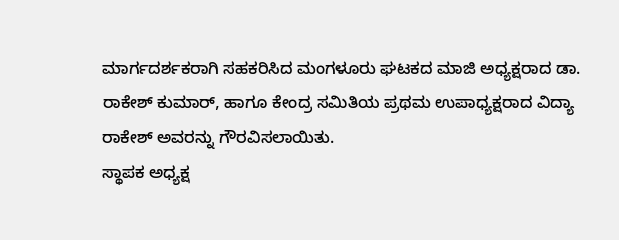ಮಾರ್ಗದರ್ಶಕರಾಗಿ ಸಹಕರಿಸಿದ ಮಂಗಳೂರು ಘಟಕದ ಮಾಜಿ ಅಧ್ಯಕ್ಷರಾದ ಡಾ. ರಾಕೇಶ್ ಕುಮಾರ್, ಹಾಗೂ ಕೇಂದ್ರ ಸಮಿತಿಯ ಪ್ರಥಮ ಉಪಾಧ್ಯಕ್ಷರಾದ ವಿದ್ಯಾ ರಾಕೇಶ್ ಅವರನ್ನು ಗೌರವಿಸಲಾಯಿತು.
ಸ್ಥಾಪಕ ಅಧ್ಯಕ್ಷ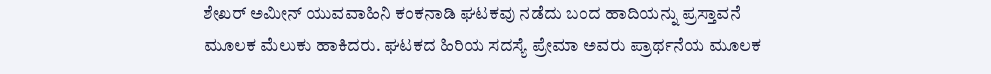ಶೇಖರ್ ಅಮೀನ್ ಯುವವಾಹಿನಿ ಕಂಕನಾಡಿ ಘಟಕವು ನಡೆದು ಬಂದ ಹಾದಿಯನ್ನು ಪ್ರಸ್ತಾವನೆ ಮೂಲಕ ಮೆಲುಕು ಹಾಕಿದರು. ಘಟಕದ ಹಿರಿಯ ಸದಸ್ಯೆ ಪ್ರೇಮಾ ಅವರು ಪ್ರಾರ್ಥನೆಯ ಮೂಲಕ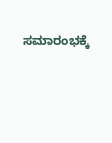ಸಮಾರಂಭಕ್ಕೆ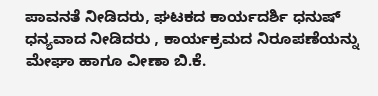ಪಾವನತೆ ನೀಡಿದರು, ಘಟಕದ ಕಾರ್ಯದರ್ಶಿ ಧನುಷ್ ಧನ್ಯವಾದ ನೀಡಿದರು , ಕಾರ್ಯಕ್ರಮದ ನಿರೂಪಣೆಯನ್ನು ಮೇಘಾ ಹಾಗೂ ವೀಣಾ ಬಿ.ಕೆ.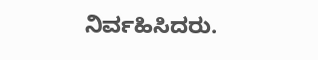ನಿರ್ವಹಿಸಿದರು.